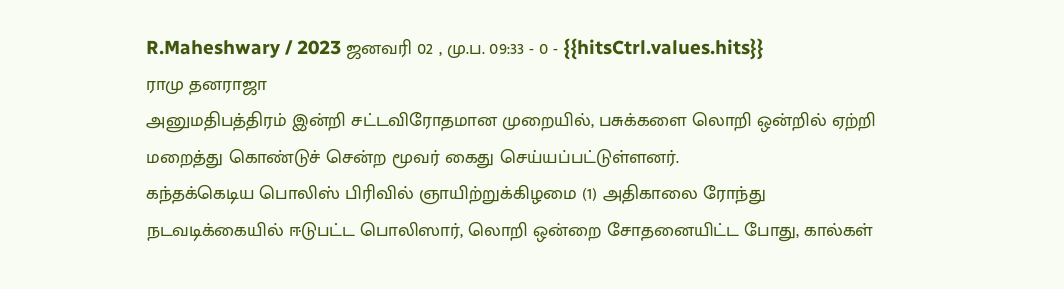R.Maheshwary / 2023 ஜனவரி 02 , மு.ப. 09:33 - 0 - {{hitsCtrl.values.hits}}
ராமு தனராஜா
அனுமதிபத்திரம் இன்றி சட்டவிரோதமான முறையில், பசுக்களை லொறி ஒன்றில் ஏற்றி மறைத்து கொண்டுச் சென்ற மூவர் கைது செய்யப்பட்டுள்ளனர்.
கந்தக்கெடிய பொலிஸ் பிரிவில் ஞாயிற்றுக்கிழமை (1) அதிகாலை ரோந்து நடவடிக்கையில் ஈடுபட்ட பொலிஸார், லொறி ஒன்றை சோதனையிட்ட போது, கால்கள்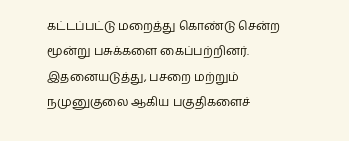கட்டப்பட்டு மறைத்து கொண்டு சென்ற மூன்று பசுக்களை கைப்பற்றினர்.
இதனையடுத்து, பசறை மற்றும் நமுனுகுலை ஆகிய பகுதிகளைச்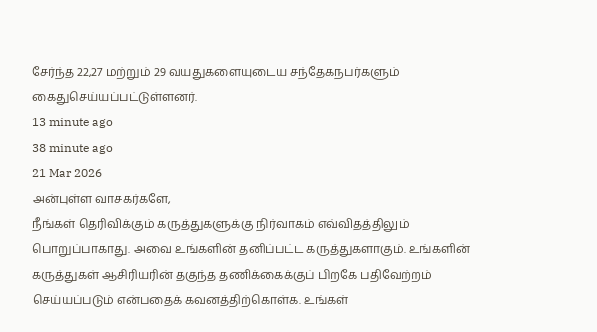சேர்ந்த 22,27 மற்றும் 29 வயதுகளையுடைய சந்தேகநபர்களும் கைதுசெய்யப்பட்டுள்ளனர்.
13 minute ago
38 minute ago
21 Mar 2026
அன்புள்ள வாசகர்களே,
நீங்கள் தெரிவிக்கும் கருத்துகளுக்கு நிர்வாகம் எவ்விதத்திலும் பொறுப்பாகாது. அவை உங்களின் தனிப்பட்ட கருத்துகளாகும். உங்களின் கருத்துகள் ஆசிரியரின் தகுந்த தணிக்கைக்குப் பிறகே பதிவேற்றம் செய்யப்படும் என்பதைக் கவனத்திற்கொள்க. உங்கள்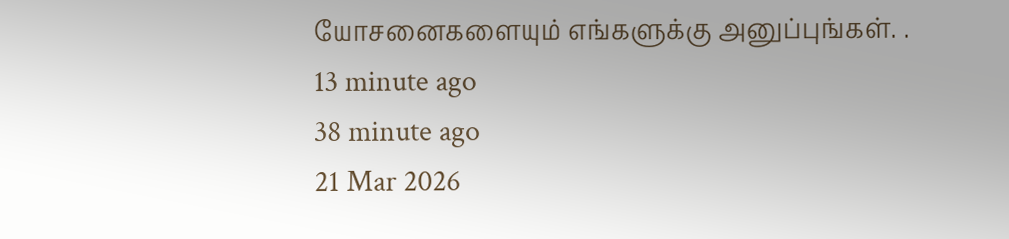யோசனைகளையும் எங்களுக்கு அனுப்புங்கள். .
13 minute ago
38 minute ago
21 Mar 2026